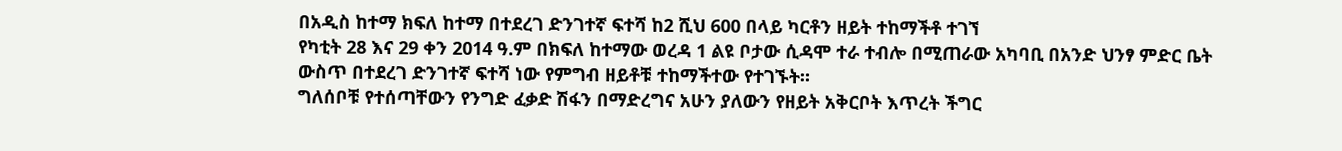በአዲስ ከተማ ክፍለ ከተማ በተደረገ ድንገተኛ ፍተሻ ከ2 ሺህ 600 በላይ ካርቶን ዘይት ተከማችቶ ተገኘ
የካቲት 28 እና 29 ቀን 2014 ዓ.ም በክፍለ ከተማው ወረዳ 1 ልዩ ቦታው ሲዳሞ ተራ ተብሎ በሚጠራው አካባቢ በአንድ ህንፃ ምድር ቤት ውስጥ በተደረገ ድንገተኛ ፍተሻ ነው የምግብ ዘይቶቹ ተከማችተው የተገኙት።
ግለሰቦቹ የተሰጣቸውን የንግድ ፈቃድ ሽፋን በማድረግና አሁን ያለውን የዘይት አቅርቦት እጥረት ችግር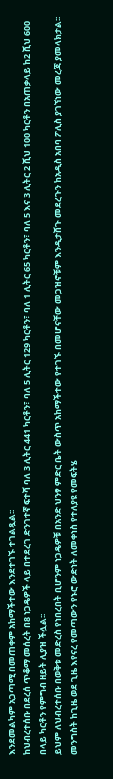እንደመልካም አጋጣሚ በመጠቀም አከማችተው እንደተገኙ ተገልጿል፡፡
ከህብረተሰቡ በደረሰ ጥቆማ መሰረት በ8 ነጋዴዎች ላይ በተደረገ ድንገተኛ ፍተሻ ባለ 3 ሊትር 441 ካርቶን፣ ባለ 5 ሊትር 129 ካርቶን፣ ባለ 1 ሊትር 65 ካርቶን፣ ባለ 5 እና 3 ሊትር 2 ሺህ 100 ካርቶን በአጠቃላይ ከ2 ሺህ 600 በላይ ካርቶን የምግብ ዘይት ሊያዝ ችሏል፡፡
ይህም ለህብረተሰቡ በወቅቱ መድረስ የነበረበት ቢሆንም ነጋዴዎቹ በአንድ ህንፃ ምድር ቤት ውስጥ አከማችተው የተገኙ በመሆናቸው መጋዝኖቹም እንዲታሸጉ መደረጉን ከአዲስ አበባ ፖሊስ ያገኘነው መረጃ ያመላክታል፡፡
መንግስት ከጊዜ ወደ ጊዜ እየናረ የመጣውን የኑሮ ውድነት ለመቀነስ የተለያዩ የመፍትሄ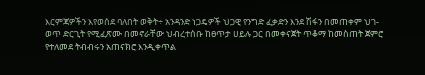እርምጃዎችን እየወሰደ ባለበት ወቅት÷ አንዳንድ ነጋዴዎች ህጋዊ የንግድ ፈቃድን እንደ ሽፋን በመጠቀም ህገ-ወጥ ድርጊት የሚፈጽሙ በመኖራቸው ህብረተሰቡ ከፀጥታ ሀይሉ ጋር በመቀናጀት ጥቆማ ከመስጠት ጀምሮ የተለመደ ትብብሩን አጠናክሮ እንዲቀጥል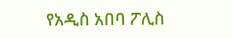የአዲስ አበባ ፖሊስ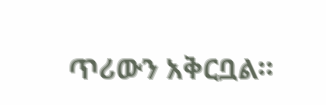ጥሪውን አቅርቧል።